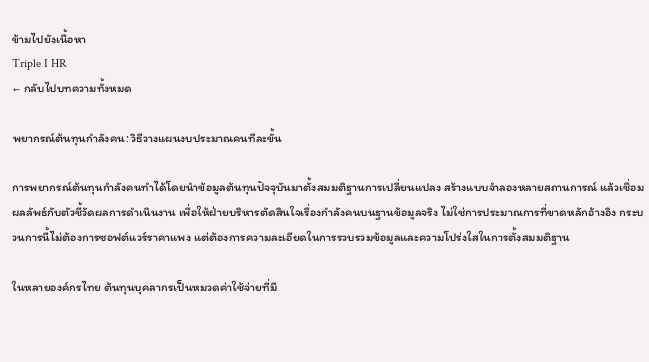ข้ามไปยังเนื้อหา
Triple I HR
← กลับไปบทความทั้งหมด

พยากรณ์ต้นทุนกำลังคน: วิธีวางแผนงบประมาณคนทีละขั้น

การพยากรณ์ต้นทุนกำลังคนทำได้โดยนำข้อมูลต้นทุนปัจจุบันมาตั้งสมมติฐานการเปลี่ยนแปลง สร้างแบบจำลองหลายสถานการณ์ แล้วเชื่อมผลลัพธ์กับตัวชี้วัดผลการดำเนินงาน เพื่อให้ฝ่ายบริหารตัดสินใจเรื่องกำลังคนบนฐานข้อมูลจริง ไม่ใช่การประมาณการที่ขาดหลักอ้างอิง กระบวนการนี้ไม่ต้องการซอฟต์แวร์ราคาแพง แต่ต้องการความละเอียดในการรวบรวมข้อมูลและความโปร่งใสในการตั้งสมมติฐาน

ในหลายองค์กรไทย ต้นทุนบุคลากรเป็นหมวดค่าใช้จ่ายที่มี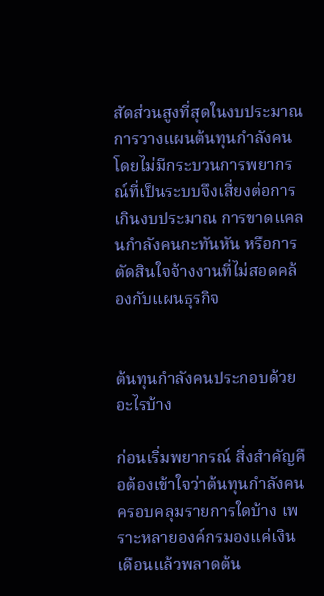สัดส่วนสูงที่สุดในงบประมาณ การวางแผนต้นทุนกำลังคนโดยไม่มีกระบวนการพยากรณ์ที่เป็นระบบจึงเสี่ยงต่อการเกินงบประมาณ การขาดแคลนกำลังคนกะทันหัน หรือการตัดสินใจจ้างงานที่ไม่สอดคล้องกับแผนธุรกิจ


ต้นทุนกำลังคนประกอบด้วยอะไรบ้าง

ก่อนเริ่มพยากรณ์ สิ่งสำคัญคือต้องเข้าใจว่าต้นทุนกำลังคนครอบคลุมรายการใดบ้าง เพราะหลายองค์กรมองแค่เงินเดือนแล้วพลาดต้น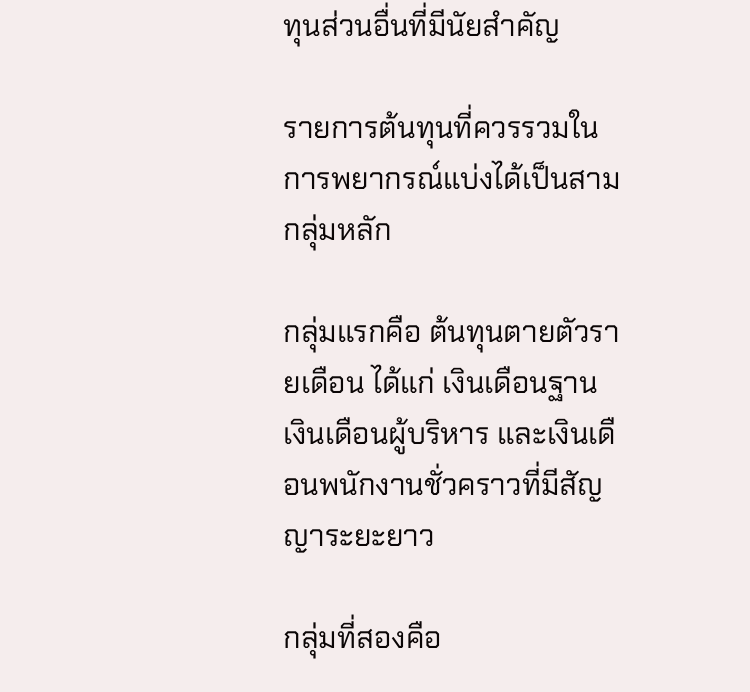ทุนส่วนอื่นที่มีนัยสำคัญ

รายการต้นทุนที่ควรรวมในการพยากรณ์แบ่งได้เป็นสามกลุ่มหลัก

กลุ่มแรกคือ ต้นทุนตายตัวรายเดือน ได้แก่ เงินเดือนฐาน เงินเดือนผู้บริหาร และเงินเดือนพนักงานชั่วคราวที่มีสัญญาระยะยาว

กลุ่มที่สองคือ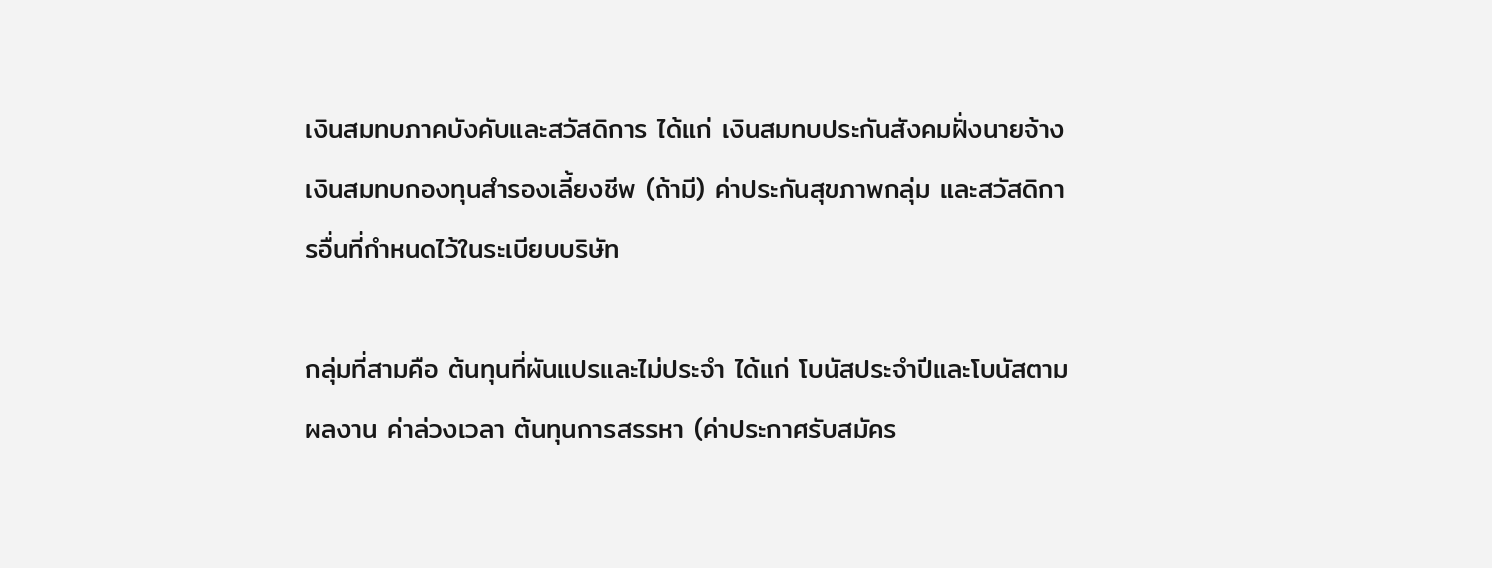เงินสมทบภาคบังคับและสวัสดิการ ได้แก่ เงินสมทบประกันสังคมฝั่งนายจ้าง เงินสมทบกองทุนสำรองเลี้ยงชีพ (ถ้ามี) ค่าประกันสุขภาพกลุ่ม และสวัสดิการอื่นที่กำหนดไว้ในระเบียบบริษัท

กลุ่มที่สามคือ ต้นทุนที่ผันแปรและไม่ประจำ ได้แก่ โบนัสประจำปีและโบนัสตามผลงาน ค่าล่วงเวลา ต้นทุนการสรรหา (ค่าประกาศรับสมัคร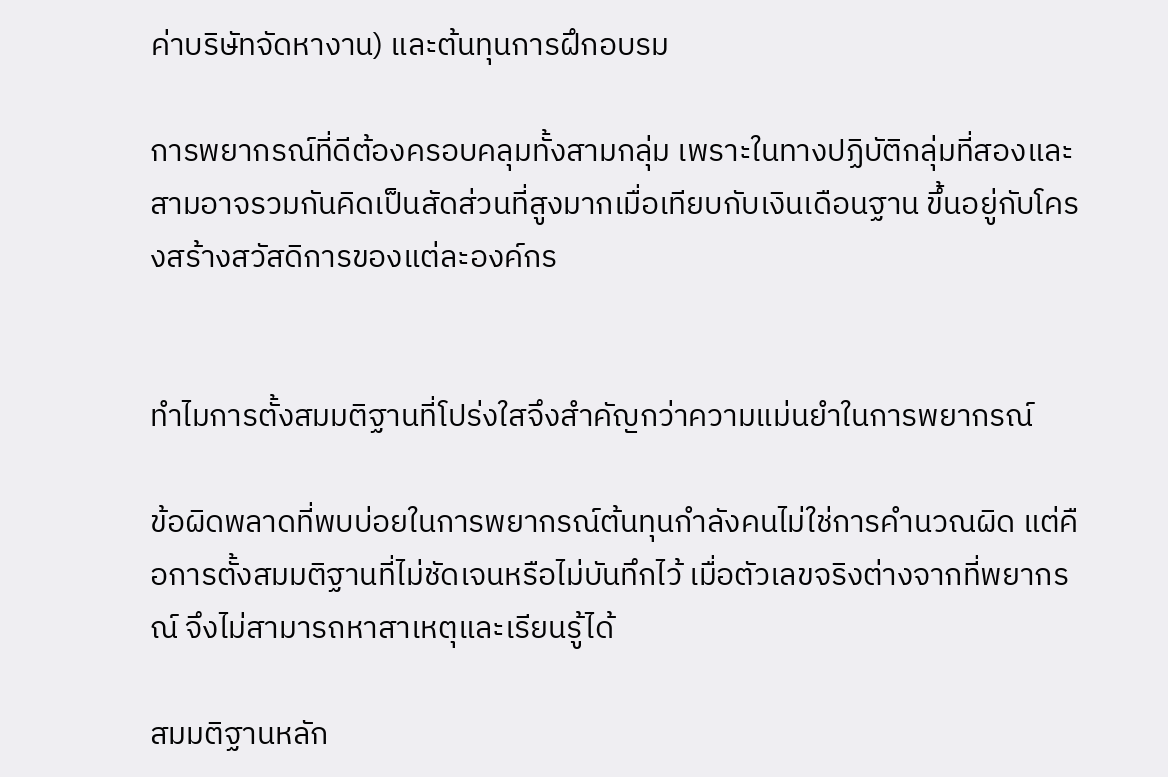ค่าบริษัทจัดหางาน) และต้นทุนการฝึกอบรม

การพยากรณ์ที่ดีต้องครอบคลุมทั้งสามกลุ่ม เพราะในทางปฏิบัติกลุ่มที่สองและสามอาจรวมกันคิดเป็นสัดส่วนที่สูงมากเมื่อเทียบกับเงินเดือนฐาน ขึ้นอยู่กับโครงสร้างสวัสดิการของแต่ละองค์กร


ทำไมการตั้งสมมติฐานที่โปร่งใสจึงสำคัญกว่าความแม่นยำในการพยากรณ์

ข้อผิดพลาดที่พบบ่อยในการพยากรณ์ต้นทุนกำลังคนไม่ใช่การคำนวณผิด แต่คือการตั้งสมมติฐานที่ไม่ชัดเจนหรือไม่บันทึกไว้ เมื่อตัวเลขจริงต่างจากที่พยากรณ์ จึงไม่สามารถหาสาเหตุและเรียนรู้ได้

สมมติฐานหลัก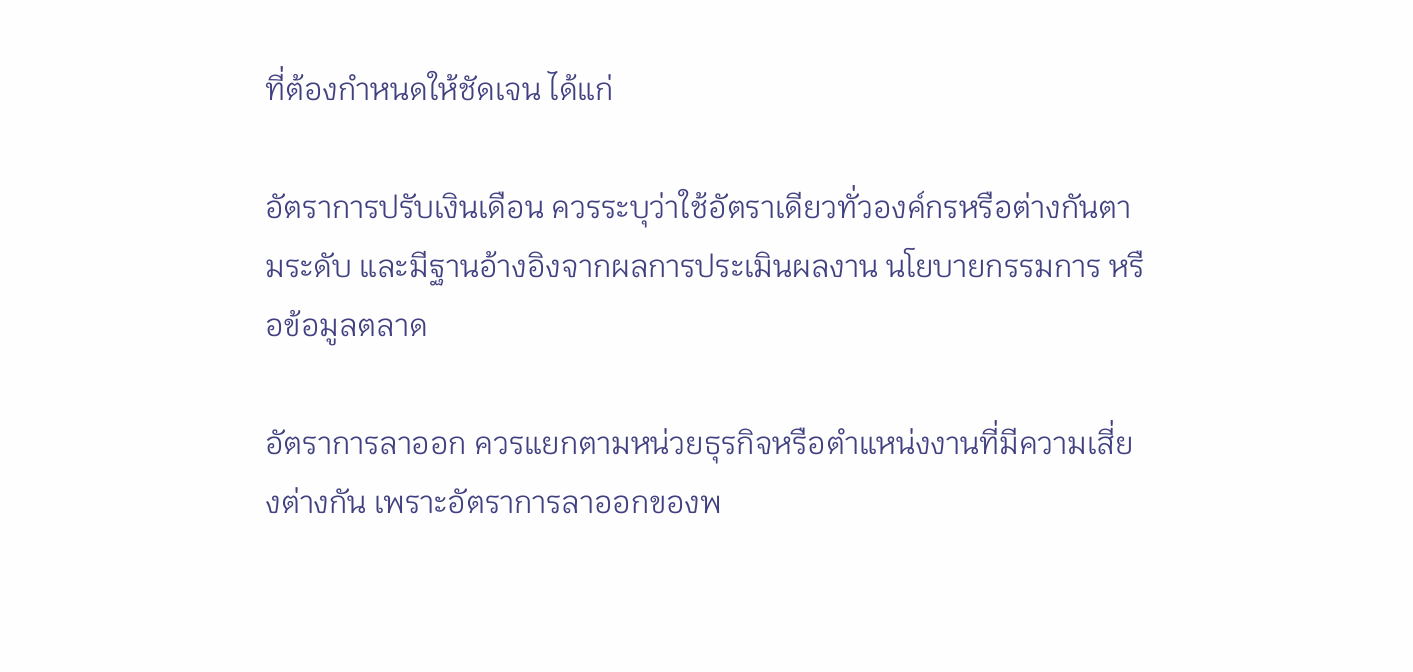ที่ต้องกำหนดให้ชัดเจน ได้แก่

อัตราการปรับเงินเดือน ควรระบุว่าใช้อัตราเดียวทั่วองค์กรหรือต่างกันตามระดับ และมีฐานอ้างอิงจากผลการประเมินผลงาน นโยบายกรรมการ หรือข้อมูลตลาด

อัตราการลาออก ควรแยกตามหน่วยธุรกิจหรือตำแหน่งงานที่มีความเสี่ยงต่างกัน เพราะอัตราการลาออกของพ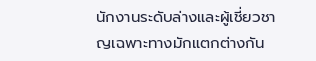นักงานระดับล่างและผู้เชี่ยวชาญเฉพาะทางมักแตกต่างกัน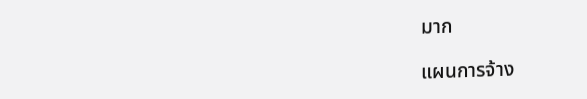มาก

แผนการจ้าง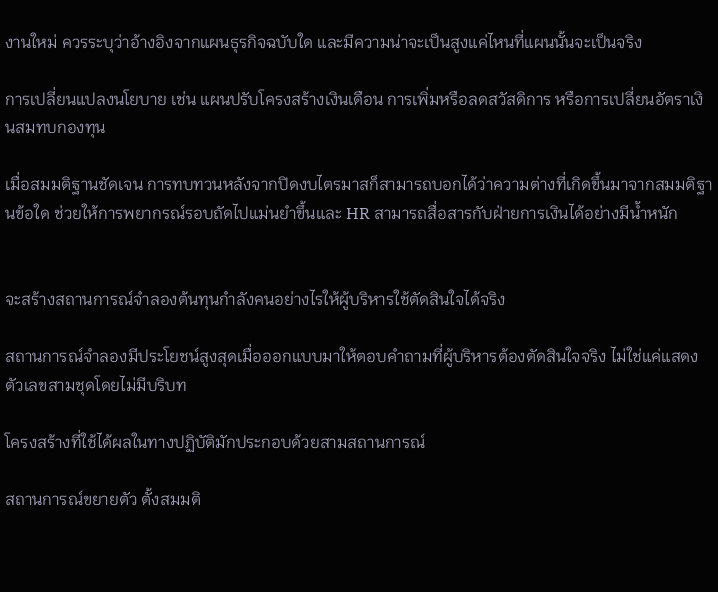งานใหม่ ควรระบุว่าอ้างอิงจากแผนธุรกิจฉบับใด และมีความน่าจะเป็นสูงแค่ไหนที่แผนนั้นจะเป็นจริง

การเปลี่ยนแปลงนโยบาย เช่น แผนปรับโครงสร้างเงินเดือน การเพิ่มหรือลดสวัสดิการ หรือการเปลี่ยนอัตราเงินสมทบกองทุน

เมื่อสมมติฐานชัดเจน การทบทวนหลังจากปิดงบไตรมาสก็สามารถบอกได้ว่าความต่างที่เกิดขึ้นมาจากสมมติฐานข้อใด ช่วยให้การพยากรณ์รอบถัดไปแม่นยำขึ้นและ HR สามารถสื่อสารกับฝ่ายการเงินได้อย่างมีน้ำหนัก


จะสร้างสถานการณ์จำลองต้นทุนกำลังคนอย่างไรให้ผู้บริหารใช้ตัดสินใจได้จริง

สถานการณ์จำลองมีประโยชน์สูงสุดเมื่อออกแบบมาให้ตอบคำถามที่ผู้บริหารต้องตัดสินใจจริง ไม่ใช่แค่แสดงตัวเลขสามชุดโดยไม่มีบริบท

โครงสร้างที่ใช้ได้ผลในทางปฏิบัติมักประกอบด้วยสามสถานการณ์

สถานการณ์ขยายตัว ตั้งสมมติ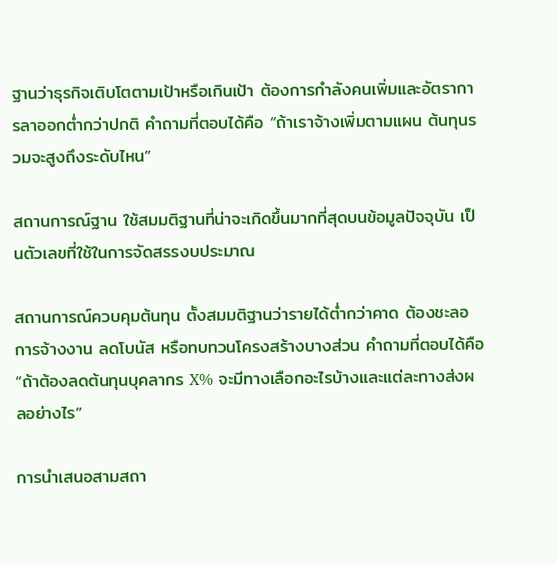ฐานว่าธุรกิจเติบโตตามเป้าหรือเกินเป้า ต้องการกำลังคนเพิ่มและอัตราการลาออกต่ำกว่าปกติ คำถามที่ตอบได้คือ “ถ้าเราจ้างเพิ่มตามแผน ต้นทุนรวมจะสูงถึงระดับไหน”

สถานการณ์ฐาน ใช้สมมติฐานที่น่าจะเกิดขึ้นมากที่สุดบนข้อมูลปัจจุบัน เป็นตัวเลขที่ใช้ในการจัดสรรงบประมาณ

สถานการณ์ควบคุมต้นทุน ตั้งสมมติฐานว่ารายได้ต่ำกว่าคาด ต้องชะลอการจ้างงาน ลดโบนัส หรือทบทวนโครงสร้างบางส่วน คำถามที่ตอบได้คือ “ถ้าต้องลดต้นทุนบุคลากร X% จะมีทางเลือกอะไรบ้างและแต่ละทางส่งผลอย่างไร”

การนำเสนอสามสถา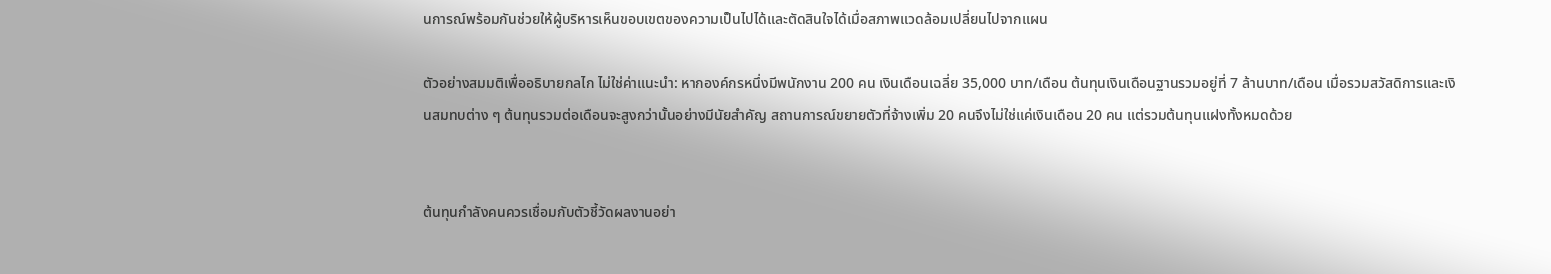นการณ์พร้อมกันช่วยให้ผู้บริหารเห็นขอบเขตของความเป็นไปได้และตัดสินใจได้เมื่อสภาพแวดล้อมเปลี่ยนไปจากแผน

ตัวอย่างสมมติเพื่ออธิบายกลไก ไม่ใช่ค่าแนะนำ: หากองค์กรหนึ่งมีพนักงาน 200 คน เงินเดือนเฉลี่ย 35,000 บาท/เดือน ต้นทุนเงินเดือนฐานรวมอยู่ที่ 7 ล้านบาท/เดือน เมื่อรวมสวัสดิการและเงินสมทบต่าง ๆ ต้นทุนรวมต่อเดือนจะสูงกว่านั้นอย่างมีนัยสำคัญ สถานการณ์ขยายตัวที่จ้างเพิ่ม 20 คนจึงไม่ใช่แค่เงินเดือน 20 คน แต่รวมต้นทุนแฝงทั้งหมดด้วย


ต้นทุนกำลังคนควรเชื่อมกับตัวชี้วัดผลงานอย่า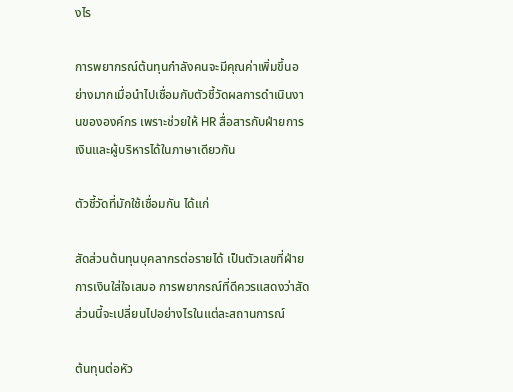งไร

การพยากรณ์ต้นทุนกำลังคนจะมีคุณค่าเพิ่มขึ้นอย่างมากเมื่อนำไปเชื่อมกับตัวชี้วัดผลการดำเนินงานขององค์กร เพราะช่วยให้ HR สื่อสารกับฝ่ายการเงินและผู้บริหารได้ในภาษาเดียวกัน

ตัวชี้วัดที่มักใช้เชื่อมกัน ได้แก่

สัดส่วนต้นทุนบุคลากรต่อรายได้ เป็นตัวเลขที่ฝ่ายการเงินใส่ใจเสมอ การพยากรณ์ที่ดีควรแสดงว่าสัดส่วนนี้จะเปลี่ยนไปอย่างไรในแต่ละสถานการณ์

ต้นทุนต่อหัว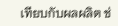เทียบกับผลผลิต ช่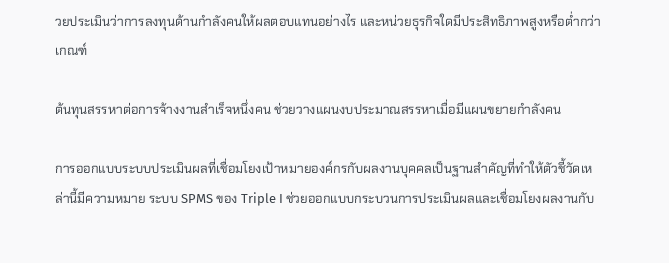วยประเมินว่าการลงทุนด้านกำลังคนให้ผลตอบแทนอย่างไร และหน่วยธุรกิจใดมีประสิทธิภาพสูงหรือต่ำกว่าเกณฑ์

ต้นทุนสรรหาต่อการจ้างงานสำเร็จหนึ่งคน ช่วยวางแผนงบประมาณสรรหาเมื่อมีแผนขยายกำลังคน

การออกแบบระบบประเมินผลที่เชื่อมโยงเป้าหมายองค์กรกับผลงานบุคคลเป็นฐานสำคัญที่ทำให้ตัวชี้วัดเหล่านี้มีความหมาย ระบบ SPMS ของ Triple I ช่วยออกแบบกระบวนการประเมินผลและเชื่อมโยงผลงานกับ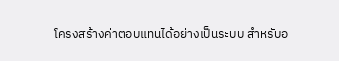โครงสร้างค่าตอบแทนได้อย่างเป็นระบบ สำหรับอ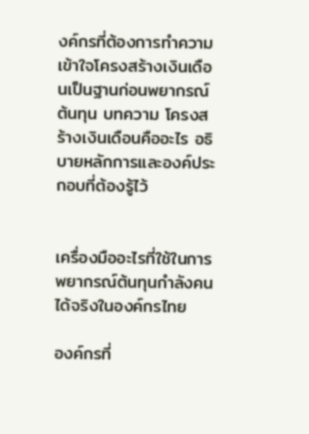งค์กรที่ต้องการทำความเข้าใจโครงสร้างเงินเดือนเป็นฐานก่อนพยากรณ์ต้นทุน บทความ โครงสร้างเงินเดือนคืออะไร อธิบายหลักการและองค์ประกอบที่ต้องรู้ไว้


เครื่องมืออะไรที่ใช้ในการพยากรณ์ต้นทุนกำลังคนได้จริงในองค์กรไทย

องค์กรที่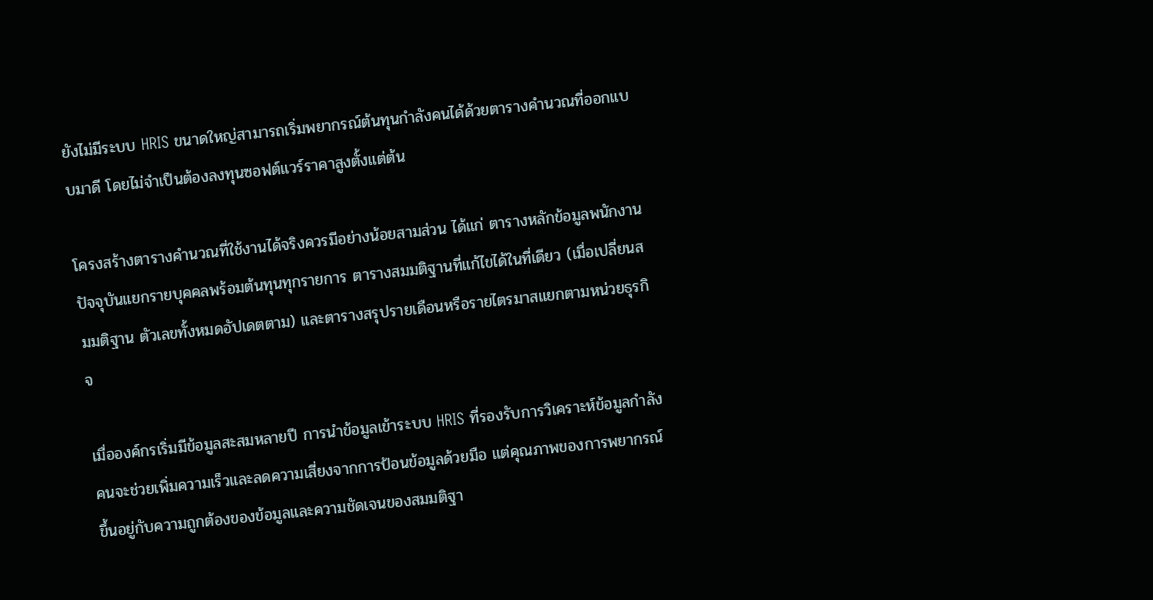ยังไม่มีระบบ HRIS ขนาดใหญ่สามารถเริ่มพยากรณ์ต้นทุนกำลังคนได้ด้วยตารางคำนวณที่ออกแบบมาดี โดยไม่จำเป็นต้องลงทุนซอฟต์แวร์ราคาสูงตั้งแต่ต้น

โครงสร้างตารางคำนวณที่ใช้งานได้จริงควรมีอย่างน้อยสามส่วน ได้แก่ ตารางหลักข้อมูลพนักงานปัจจุบันแยกรายบุคคลพร้อมต้นทุนทุกรายการ ตารางสมมติฐานที่แก้ไขได้ในที่เดียว (เมื่อเปลี่ยนสมมติฐาน ตัวเลขทั้งหมดอัปเดตตาม) และตารางสรุปรายเดือนหรือรายไตรมาสแยกตามหน่วยธุรกิจ

เมื่อองค์กรเริ่มมีข้อมูลสะสมหลายปี การนำข้อมูลเข้าระบบ HRIS ที่รองรับการวิเคราะห์ข้อมูลกำลังคนจะช่วยเพิ่มความเร็วและลดความเสี่ยงจากการป้อนข้อมูลด้วยมือ แต่คุณภาพของการพยากรณ์ขึ้นอยู่กับความถูกต้องของข้อมูลและความชัดเจนของสมมติฐา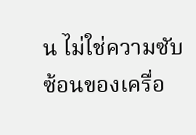น ไม่ใช่ความซับซ้อนของเครื่อ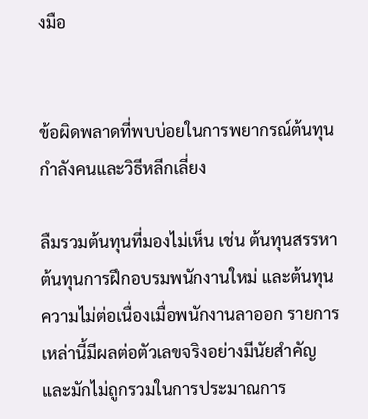งมือ


ข้อผิดพลาดที่พบบ่อยในการพยากรณ์ต้นทุนกำลังคนและวิธีหลีกเลี่ยง

ลืมรวมต้นทุนที่มองไม่เห็น เช่น ต้นทุนสรรหา ต้นทุนการฝึกอบรมพนักงานใหม่ และต้นทุนความไม่ต่อเนื่องเมื่อพนักงานลาออก รายการเหล่านี้มีผลต่อตัวเลขจริงอย่างมีนัยสำคัญและมักไม่ถูกรวมในการประมาณการ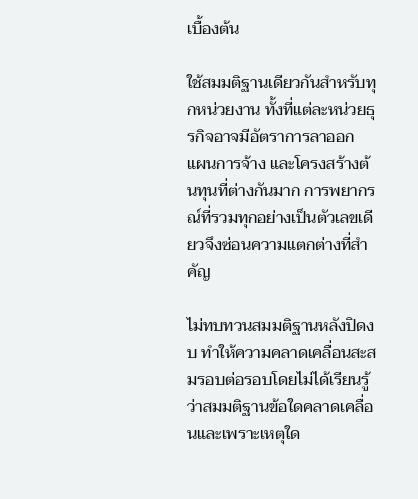เบื้องต้น

ใช้สมมติฐานเดียวกันสำหรับทุกหน่วยงาน ทั้งที่แต่ละหน่วยธุรกิจอาจมีอัตราการลาออก แผนการจ้าง และโครงสร้างต้นทุนที่ต่างกันมาก การพยากรณ์ที่รวมทุกอย่างเป็นตัวเลขเดียวจึงซ่อนความแตกต่างที่สำคัญ

ไม่ทบทวนสมมติฐานหลังปิดงบ ทำให้ความคลาดเคลื่อนสะสมรอบต่อรอบโดยไม่ได้เรียนรู้ว่าสมมติฐานข้อใดคลาดเคลื่อนและเพราะเหตุใด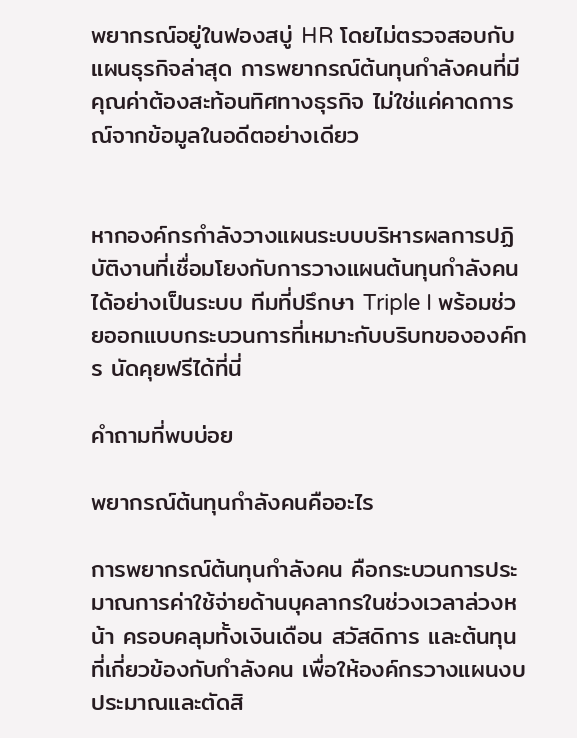พยากรณ์อยู่ในฟองสบู่ HR โดยไม่ตรวจสอบกับแผนธุรกิจล่าสุด การพยากรณ์ต้นทุนกำลังคนที่มีคุณค่าต้องสะท้อนทิศทางธุรกิจ ไม่ใช่แค่คาดการณ์จากข้อมูลในอดีตอย่างเดียว


หากองค์กรกำลังวางแผนระบบบริหารผลการปฏิบัติงานที่เชื่อมโยงกับการวางแผนต้นทุนกำลังคนได้อย่างเป็นระบบ ทีมที่ปรึกษา Triple I พร้อมช่วยออกแบบกระบวนการที่เหมาะกับบริบทขององค์กร นัดคุยฟรีได้ที่นี่

คำถามที่พบบ่อย

พยากรณ์ต้นทุนกำลังคนคืออะไร

การพยากรณ์ต้นทุนกำลังคน คือกระบวนการประมาณการค่าใช้จ่ายด้านบุคลากรในช่วงเวลาล่วงหน้า ครอบคลุมทั้งเงินเดือน สวัสดิการ และต้นทุนที่เกี่ยวข้องกับกำลังคน เพื่อให้องค์กรวางแผนงบประมาณและตัดสิ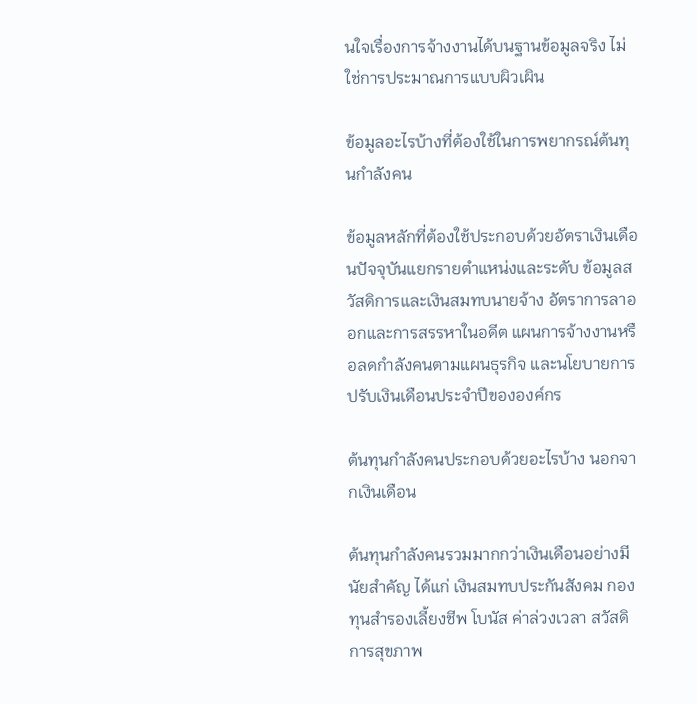นใจเรื่องการจ้างงานได้บนฐานข้อมูลจริง ไม่ใช่การประมาณการแบบผิวเผิน

ข้อมูลอะไรบ้างที่ต้องใช้ในการพยากรณ์ต้นทุนกำลังคน

ข้อมูลหลักที่ต้องใช้ประกอบด้วยอัตราเงินเดือนปัจจุบันแยกรายตำแหน่งและระดับ ข้อมูลสวัสดิการและเงินสมทบนายจ้าง อัตราการลาออกและการสรรหาในอดีต แผนการจ้างงานหรือลดกำลังคนตามแผนธุรกิจ และนโยบายการปรับเงินเดือนประจำปีขององค์กร

ต้นทุนกำลังคนประกอบด้วยอะไรบ้าง นอกจากเงินเดือน

ต้นทุนกำลังคนรวมมากกว่าเงินเดือนอย่างมีนัยสำคัญ ได้แก่ เงินสมทบประกันสังคม กองทุนสำรองเลี้ยงชีพ โบนัส ค่าล่วงเวลา สวัสดิการสุขภาพ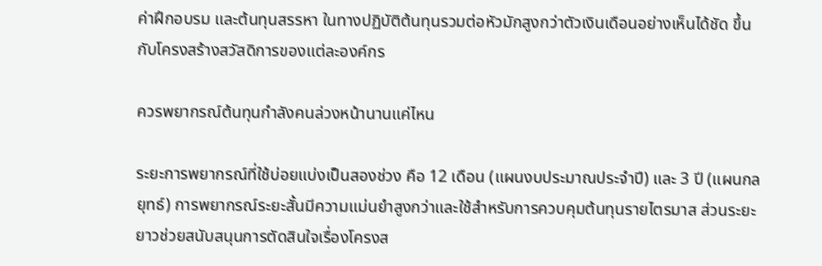ค่าฝึกอบรม และต้นทุนสรรหา ในทางปฏิบัติต้นทุนรวมต่อหัวมักสูงกว่าตัวเงินเดือนอย่างเห็นได้ชัด ขึ้นกับโครงสร้างสวัสดิการของแต่ละองค์กร

ควรพยากรณ์ต้นทุนกำลังคนล่วงหน้านานแค่ไหน

ระยะการพยากรณ์ที่ใช้บ่อยแบ่งเป็นสองช่วง คือ 12 เดือน (แผนงบประมาณประจำปี) และ 3 ปี (แผนกลยุทธ์) การพยากรณ์ระยะสั้นมีความแม่นยำสูงกว่าและใช้สำหรับการควบคุมต้นทุนรายไตรมาส ส่วนระยะยาวช่วยสนับสนุนการตัดสินใจเรื่องโครงส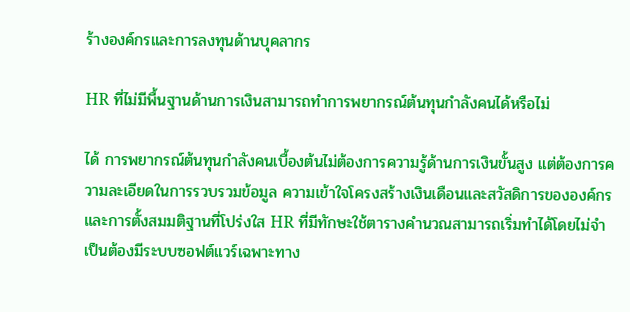ร้างองค์กรและการลงทุนด้านบุคลากร

HR ที่ไม่มีพื้นฐานด้านการเงินสามารถทำการพยากรณ์ต้นทุนกำลังคนได้หรือไม่

ได้ การพยากรณ์ต้นทุนกำลังคนเบื้องต้นไม่ต้องการความรู้ด้านการเงินขั้นสูง แต่ต้องการความละเอียดในการรวบรวมข้อมูล ความเข้าใจโครงสร้างเงินเดือนและสวัสดิการขององค์กร และการตั้งสมมติฐานที่โปร่งใส HR ที่มีทักษะใช้ตารางคำนวณสามารถเริ่มทำได้โดยไม่จำเป็นต้องมีระบบซอฟต์แวร์เฉพาะทาง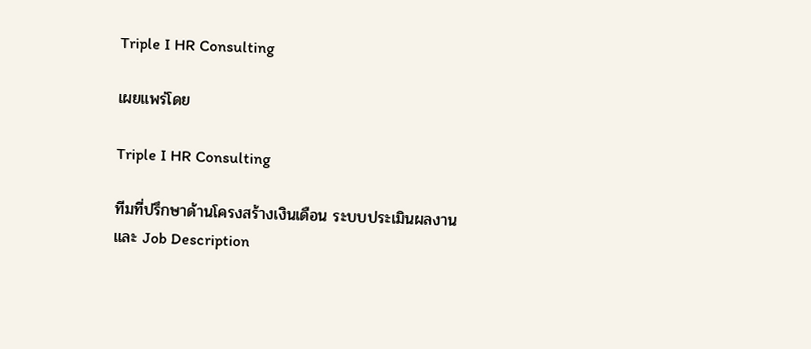Triple I HR Consulting

เผยแพร่โดย

Triple I HR Consulting

ทีมที่ปรึกษาด้านโครงสร้างเงินเดือน ระบบประเมินผลงาน และ Job Description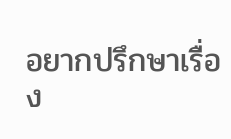อยากปรึกษาเรื่อง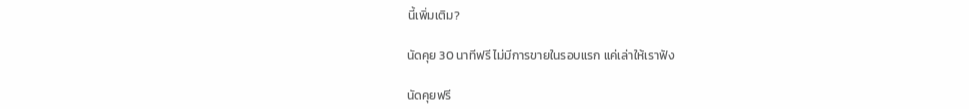นี้เพิ่มเติม?

นัดคุย 30 นาทีฟรี ไม่มีการขายในรอบแรก แค่เล่าให้เราฟัง

นัดคุยฟรี